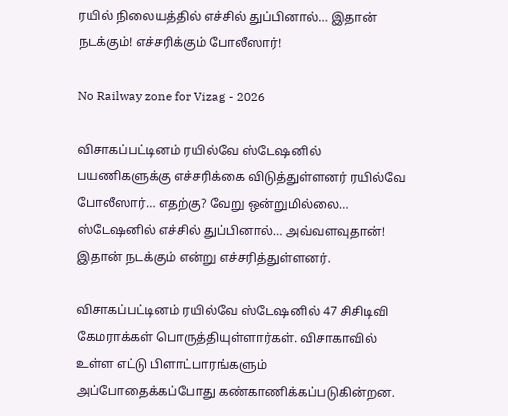ரயில் நிலையத்தில் எச்சில் துப்பினால்… இதான் நடக்கும்! எச்சரிக்கும் போலீஸார்!

No Railway zone for Vizag - 2026

விசாகப்பட்டினம் ரயில்வே ஸ்டேஷனில் பயணிகளுக்கு எச்சரிக்கை விடுத்துள்ளனர் ரயில்வே போலீஸார்… எதற்கு? வேறு ஒன்றுமில்லை… ஸ்டேஷனில் எச்சில் துப்பினால்… அவ்வளவுதான்! இதான் நடக்கும் என்று எச்சரித்துள்ளனர்.

விசாகப்பட்டினம் ரயில்வே ஸ்டேஷனில் 47 சிசிடிவி கேமராக்கள் பொருத்தியுள்ளார்கள். விசாகாவில் உள்ள எட்டு பிளாட்பாரங்களும் அப்போதைக்கப்போது கண்காணிக்கப்படுகின்றன.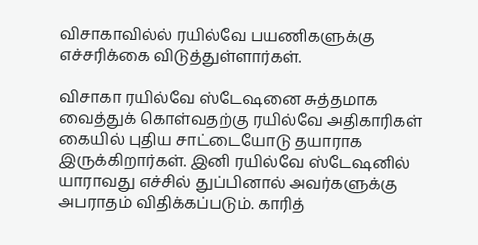விசாகாவில்ல் ரயில்வே பயணிகளுக்கு எச்சரிக்கை விடுத்துள்ளார்கள்.

விசாகா ரயில்வே ஸ்டேஷனை சுத்தமாக வைத்துக் கொள்வதற்கு ரயில்வே அதிகாரிகள் கையில் புதிய சாட்டையோடு தயாராக இருக்கிறார்கள். இனி ரயில்வே ஸ்டேஷனில் யாராவது எச்சில் துப்பினால் அவர்களுக்கு அபராதம் விதிக்கப்படும். காரித்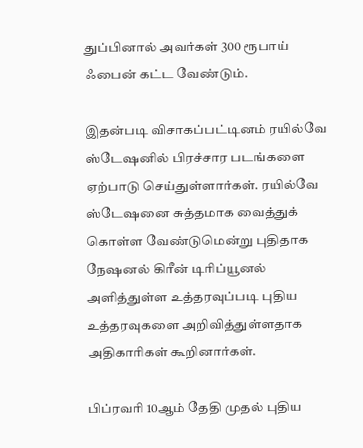துப்பினால் அவர்கள் 300 ரூபாய் ஃபைன் கட்ட வேண்டும்.

இதன்படி விசாகப்பட்டினம் ரயில்வே ஸ்டேஷனில் பிரச்சார படங்களை ஏற்பாடு செய்துள்ளார்கள். ரயில்வே ஸ்டேஷனை சுத்தமாக வைத்துக் கொள்ள வேண்டுமென்று புதிதாக நேஷனல் கிரீன் டிரிப்யூனல் அளித்துள்ள உத்தரவுப்படி புதிய உத்தரவுகளை அறிவித்துள்ளதாக அதிகாரிகள் கூறினார்கள்.

பிப்ரவரி 10ஆம் தேதி முதல் புதிய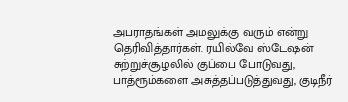அபராதங்கள் அமலுக்கு வரும் என்று தெரிவித்தார்கள். ரயில்வே ஸ்டேஷன் சுற்றுச்சூழலில் குப்பை போடுவது, பாத்ரூம்களை அசுத்தப்படுத்துவது, குடிநீர்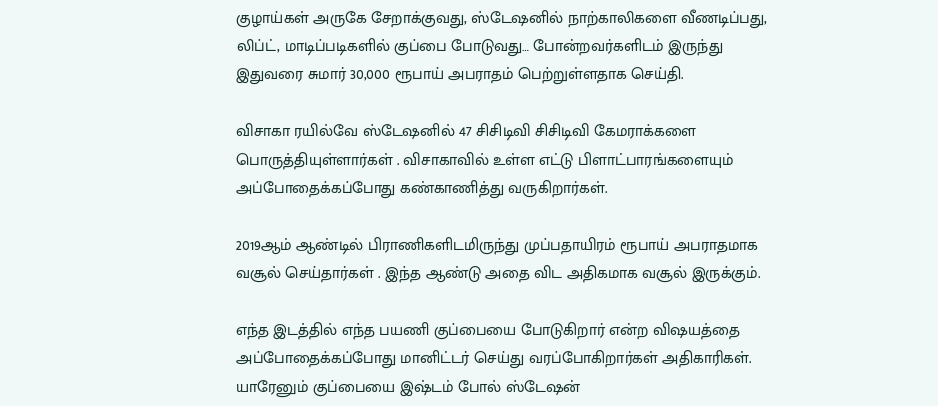குழாய்கள் அருகே சேறாக்குவது, ஸ்டேஷனில் நாற்காலிகளை வீணடிப்பது, லிப்ட், மாடிப்படிகளில் குப்பை போடுவது… போன்றவர்களிடம் இருந்து இதுவரை சுமார் 30,000 ரூபாய் அபராதம் பெற்றுள்ளதாக செய்தி.

விசாகா ரயில்வே ஸ்டேஷனில் 47 சிசிடிவி சிசிடிவி கேமராக்களை பொருத்தியுள்ளார்கள் . விசாகாவில் உள்ள எட்டு பிளாட்பாரங்களையும் அப்போதைக்கப்போது கண்காணித்து வருகிறார்கள்.

2019ஆம் ஆண்டில் பிராணிகளிடமிருந்து முப்பதாயிரம் ரூபாய் அபராதமாக வசூல் செய்தார்கள் . இந்த ஆண்டு அதை விட அதிகமாக வசூல் இருக்கும்.

எந்த இடத்தில் எந்த பயணி குப்பையை போடுகிறார் என்ற விஷயத்தை அப்போதைக்கப்போது மானிட்டர் செய்து வரப்போகிறார்கள் அதிகாரிகள். யாரேனும் குப்பையை இஷ்டம் போல் ஸ்டேஷன்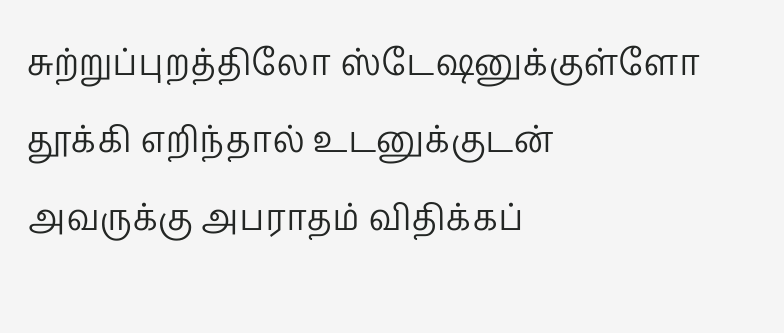சுற்றுப்புறத்திலோ ஸ்டேஷனுக்குள்ளோ தூக்கி எறிந்தால் உடனுக்குடன் அவருக்கு அபராதம் விதிக்கப்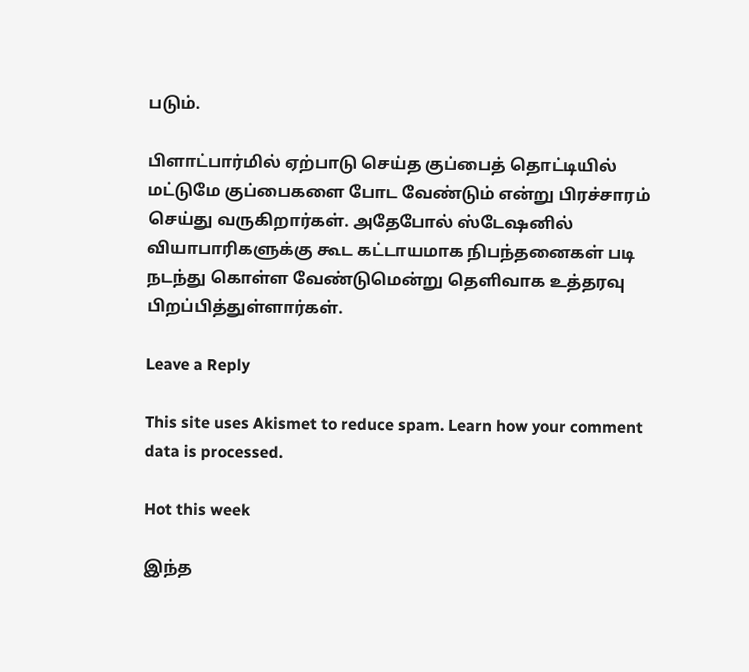படும்.

பிளாட்பார்மில் ஏற்பாடு செய்த குப்பைத் தொட்டியில் மட்டுமே குப்பைகளை போட வேண்டும் என்று பிரச்சாரம் செய்து வருகிறார்கள். அதேபோல் ஸ்டேஷனில் வியாபாரிகளுக்கு கூட கட்டாயமாக நிபந்தனைகள் படி நடந்து கொள்ள வேண்டுமென்று தெளிவாக உத்தரவு பிறப்பித்துள்ளார்கள்.

Leave a Reply

This site uses Akismet to reduce spam. Learn how your comment data is processed.

Hot this week

இந்த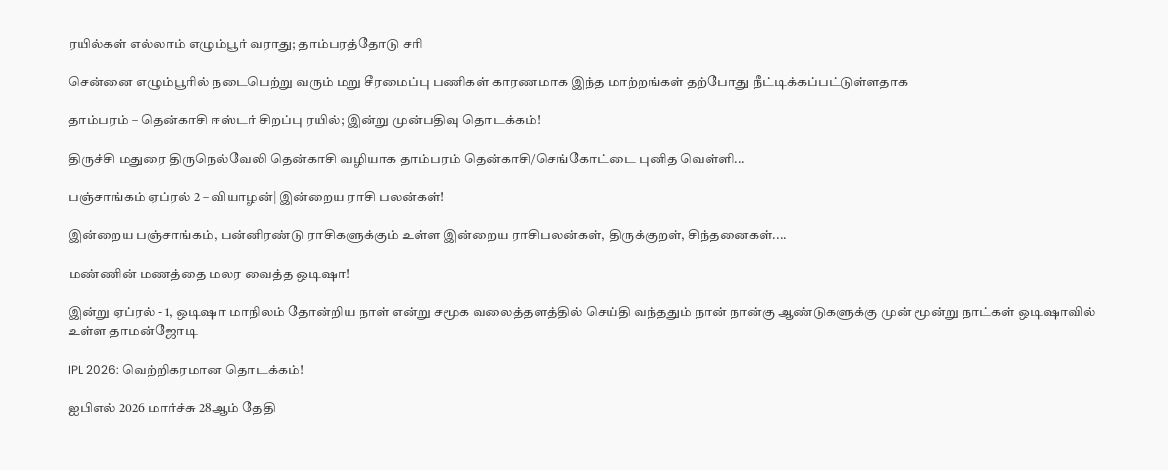ரயில்கள் எல்லாம் எழும்பூர் வராது; தாம்பரத்தோடு சரி

சென்னை எழும்பூரில் நடைபெற்று வரும் மறு சீரமைப்பு பணிகள் காரணமாக இந்த மாற்றங்கள் தற்போது நீட்டிக்கப்பட்டுள்ளதாக‌

தாம்பரம் – தென்காசி ஈஸ்டர் சிறப்பு ரயில்; இன்று முன்பதிவு தொடக்கம்!

திருச்சி மதுரை திருநெல்வேலி தென்காசி வழியாக தாம்பரம் தென்காசி/செங்கோட்டை புனித வெள்ளி...

பஞ்சாங்கம் ஏப்ரல் 2 – வியாழன்| இன்றைய ராசி பலன்கள்!

இன்றைய பஞ்சாங்கம், பன்னிரண்டு ராசிகளுக்கும் உள்ள இன்றைய ராசிபலன்கள், திருக்குறள், சிந்தனைகள்....

மண்ணின் மணத்தை மலர வைத்த ஒடிஷா!

இன்று ஏப்ரல் - 1, ஒடிஷா மாநிலம் தோன்றிய நாள் என்று சமூக வலைத்தளத்தில் செய்தி வந்ததும் நான் நான்கு ஆண்டுகளுக்கு முன் மூன்று நாட்கள் ஒடிஷாவில் உள்ள தாமன்ஜோடி

IPL 2026: வெற்றிகரமான தொடக்கம்!

ஐபிஎல் 2026 மார்ச்சு 28ஆம் தேதி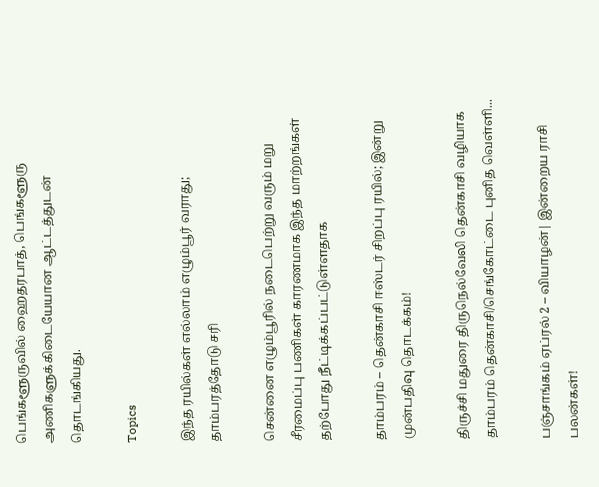பெங்களூருவில் ஹைதரபாத், பெங்களூரு அணிகளுக்கிடையேயான ஆட்டத்துடன் தொடங்கியது.

Topics

இந்த ரயில்கள் எல்லாம் எழும்பூர் வராது; தாம்பரத்தோடு சரி

சென்னை எழும்பூரில் நடைபெற்று வரும் மறு சீரமைப்பு பணிகள் காரணமாக இந்த மாற்றங்கள் தற்போது நீட்டிக்கப்பட்டுள்ளதாக‌

தாம்பரம் – தென்காசி ஈஸ்டர் சிறப்பு ரயில்; இன்று முன்பதிவு தொடக்கம்!

திருச்சி மதுரை திருநெல்வேலி தென்காசி வழியாக தாம்பரம் தென்காசி/செங்கோட்டை புனித வெள்ளி...

பஞ்சாங்கம் ஏப்ரல் 2 – வியாழன்| இன்றைய ராசி பலன்கள்!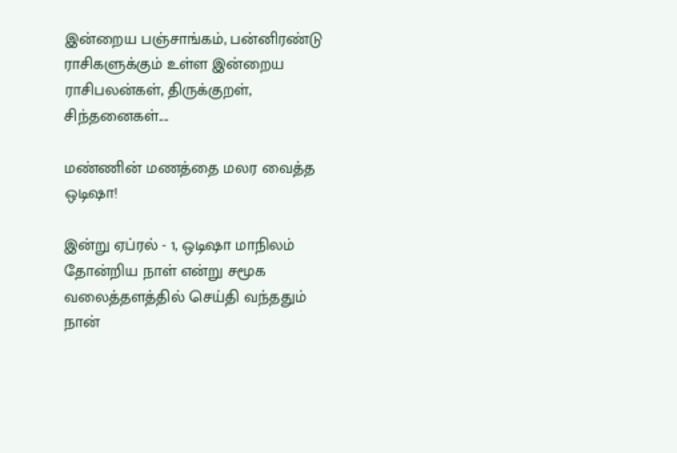இன்றைய பஞ்சாங்கம், பன்னிரண்டு ராசிகளுக்கும் உள்ள இன்றைய ராசிபலன்கள், திருக்குறள், சிந்தனைகள்....

மண்ணின் மணத்தை மலர வைத்த ஒடிஷா!

இன்று ஏப்ரல் - 1, ஒடிஷா மாநிலம் தோன்றிய நாள் என்று சமூக வலைத்தளத்தில் செய்தி வந்ததும் நான்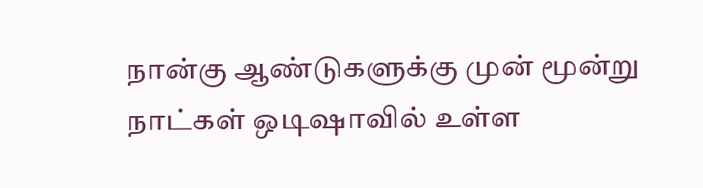நான்கு ஆண்டுகளுக்கு முன் மூன்று நாட்கள் ஒடிஷாவில் உள்ள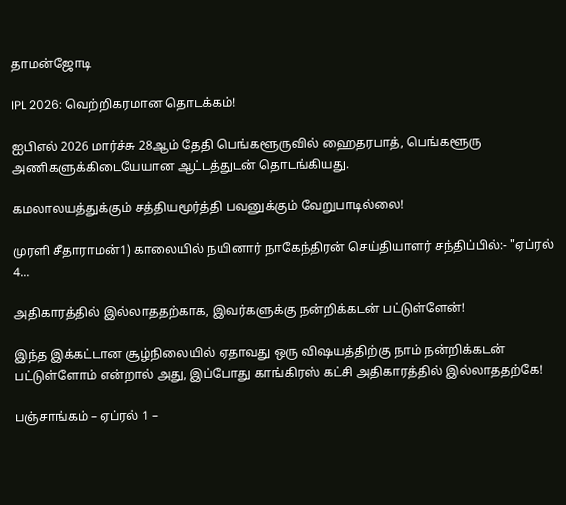தாமன்ஜோடி

IPL 2026: வெற்றிகரமான தொடக்கம்!

ஐபிஎல் 2026 மார்ச்சு 28ஆம் தேதி பெங்களூருவில் ஹைதரபாத், பெங்களூரு அணிகளுக்கிடையேயான ஆட்டத்துடன் தொடங்கியது.

கமலாலயத்துக்கும் சத்தியமூர்த்தி பவனுக்கும் வேறுபாடில்லை!

முரளி சீதாராமன்1) காலையில் நயினார் நாகேந்திரன் செய்தியாளர் சந்திப்பில்:- "ஏப்ரல் 4...

அதிகாரத்தில் இல்லாததற்காக, இவர்களுக்கு நன்றிக்கடன் பட்டுள்ளேன்!

இந்த இக்கட்டான சூழ்நிலையில் ஏதாவது ஒரு விஷயத்திற்கு நாம் நன்றிக்கடன் பட்டுள்ளோம் என்றால் அது, இப்போது காங்கிரஸ் கட்சி அதிகாரத்தில் இல்லாததற்கே!

பஞ்சாங்கம் – ஏப்ரல் 1 –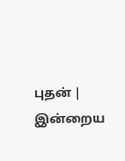புதன் | இன்றைய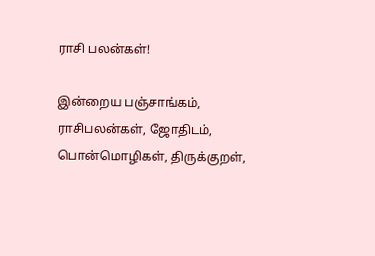ராசி பலன்கள்!

இன்றைய பஞ்சாங்கம், ராசிபலன்கள், ஜோதிடம், பொன்மொழிகள், திருக்குறள்,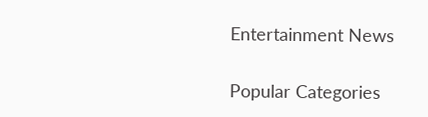Entertainment News

Popular Categories